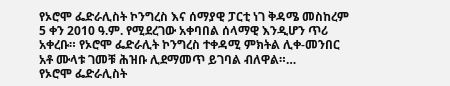የኦሮሞ ፌድራሊስት ኮንግረስ እና ሰማያዊ ፓርቲ ነገ ቅዳሜ መስከረም 5 ቀን 2010 ዓ.ም. የሚደረገው አቀባበል ሰላማዊ እንዲሆን ጥሪ አቀረቡ። የኦሮሞ ፌድራሊት ኮንግረስ ተቀዳሚ ምክትል ሊቀ-መንበር አቶ ሙላቱ ገመቹ ሕዝቡ ሊደማመጥ ይገባል ብለዋል።…
የኦሮሞ ፌድራሊስት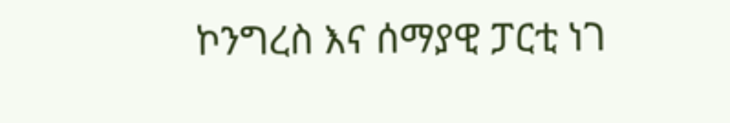ኮንግረስ እና ሰማያዊ ፓርቲ ነገ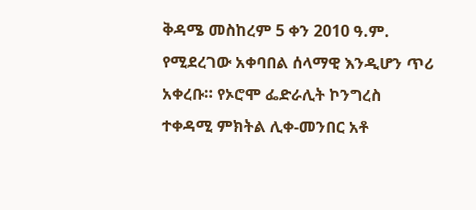ቅዳሜ መስከረም 5 ቀን 2010 ዓ.ም. የሚደረገው አቀባበል ሰላማዊ እንዲሆን ጥሪ አቀረቡ። የኦሮሞ ፌድራሊት ኮንግረስ ተቀዳሚ ምክትል ሊቀ-መንበር አቶ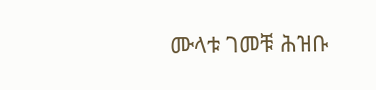ሙላቱ ገመቹ ሕዝቡ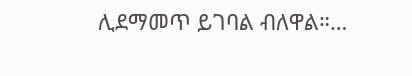ሊደማመጥ ይገባል ብለዋል።…